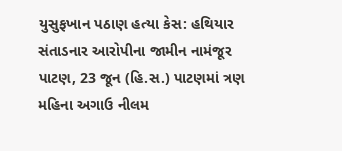યુસુફખાન પઠાણ હત્યા કેસ: હથિયાર સંતાડનાર આરોપીના જામીન નામંજૂર
પાટણ, 23 જૂન (હિ.સ.) પાટણમાં ત્રણ મહિના અગાઉ નીલમ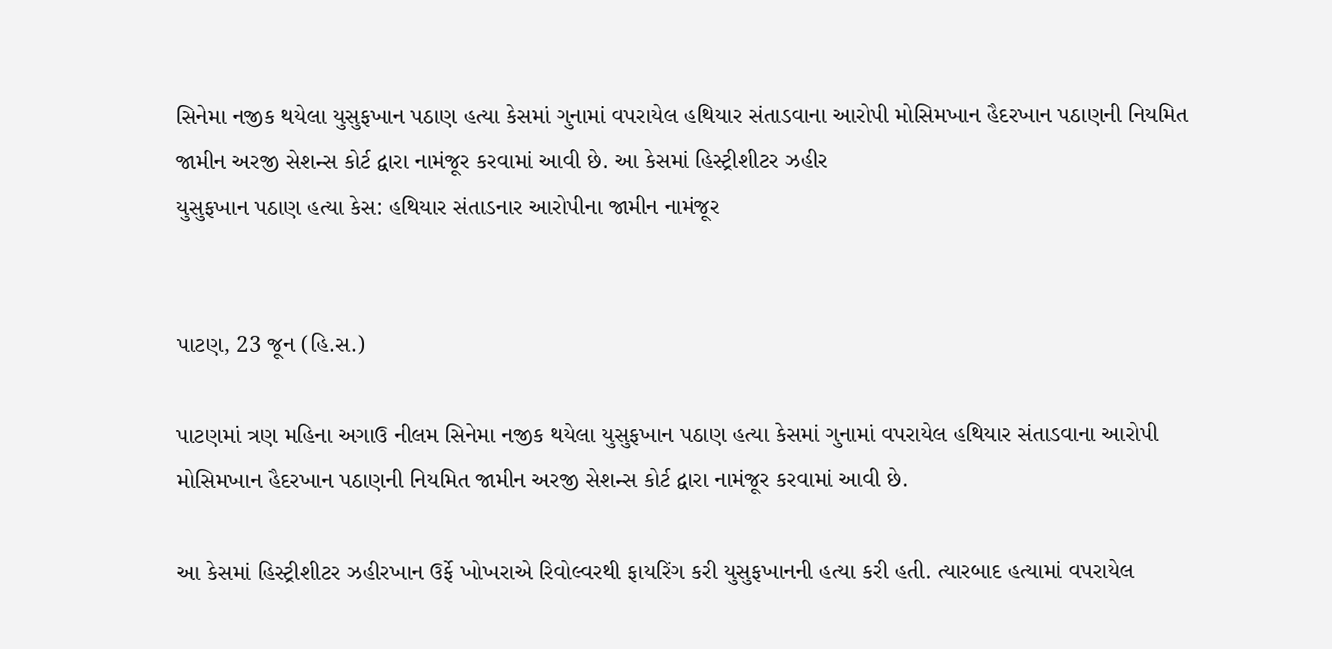સિનેમા નજીક થયેલા યુસુફખાન પઠાણ હત્યા કેસમાં ગુનામાં વપરાયેલ હથિયાર સંતાડવાના આરોપી મોસિમખાન હૈદરખાન પઠાણની નિયમિત જામીન અરજી સેશન્સ કોર્ટ દ્વારા નામંજૂર કરવામાં આવી છે. આ કેસમાં હિસ્ટ્રીશીટર ઝહીર
યુસુફખાન પઠાણ હત્યા કેસ: હથિયાર સંતાડનાર આરોપીના જામીન નામંજૂર


પાટણ, 23 જૂન (હિ.સ.)

પાટણમાં ત્રણ મહિના અગાઉ નીલમ સિનેમા નજીક થયેલા યુસુફખાન પઠાણ હત્યા કેસમાં ગુનામાં વપરાયેલ હથિયાર સંતાડવાના આરોપી મોસિમખાન હૈદરખાન પઠાણની નિયમિત જામીન અરજી સેશન્સ કોર્ટ દ્વારા નામંજૂર કરવામાં આવી છે.

આ કેસમાં હિસ્ટ્રીશીટર ઝહીરખાન ઉર્ફે ખોખરાએ રિવોલ્વરથી ફાયરિંગ કરી યુસુફખાનની હત્યા કરી હતી. ત્યારબાદ હત્યામાં વપરાયેલ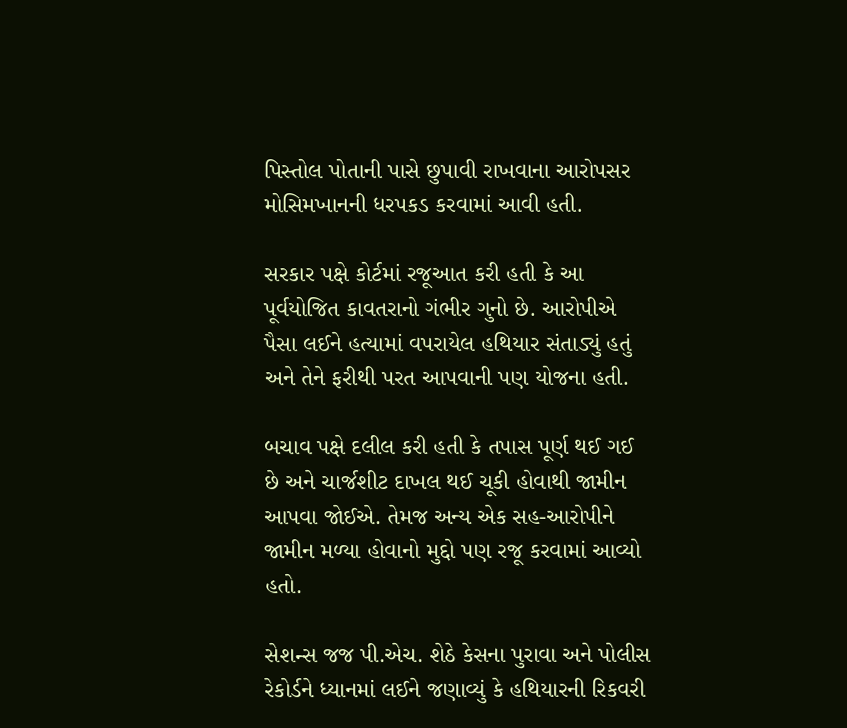પિસ્તોલ પોતાની પાસે છુપાવી રાખવાના આરોપસર મોસિમખાનની ધરપકડ કરવામાં આવી હતી.

સરકાર પક્ષે કોર્ટમાં રજૂઆત કરી હતી કે આ પૂર્વયોજિત કાવતરાનો ગંભીર ગુનો છે. આરોપીએ પૈસા લઈને હત્યામાં વપરાયેલ હથિયાર સંતાડ્યું હતું અને તેને ફરીથી પરત આપવાની પણ યોજના હતી.

બચાવ પક્ષે દલીલ કરી હતી કે તપાસ પૂર્ણ થઈ ગઈ છે અને ચાર્જશીટ દાખલ થઈ ચૂકી હોવાથી જામીન આપવા જોઈએ. તેમજ અન્ય એક સહ-આરોપીને જામીન મળ્યા હોવાનો મુદ્દો પણ રજૂ કરવામાં આવ્યો હતો.

સેશન્સ જજ પી.એચ. શેઠે કેસના પુરાવા અને પોલીસ રેકોર્ડને ધ્યાનમાં લઈને જણાવ્યું કે હથિયારની રિકવરી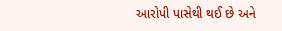આરોપી પાસેથી થઈ છે અને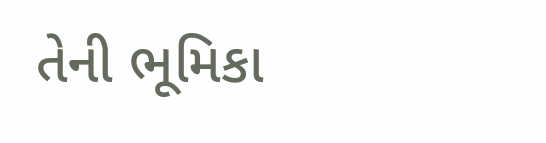તેની ભૂમિકા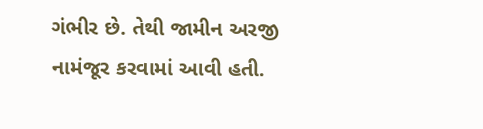ગંભીર છે. તેથી જામીન અરજી નામંજૂર કરવામાં આવી હતી.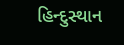હિન્દુસ્થાન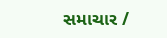સમાચાર /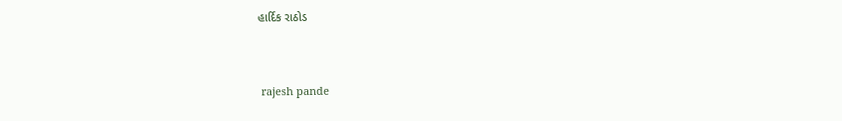હાર્દિક રાઠોડ


 rajesh pande